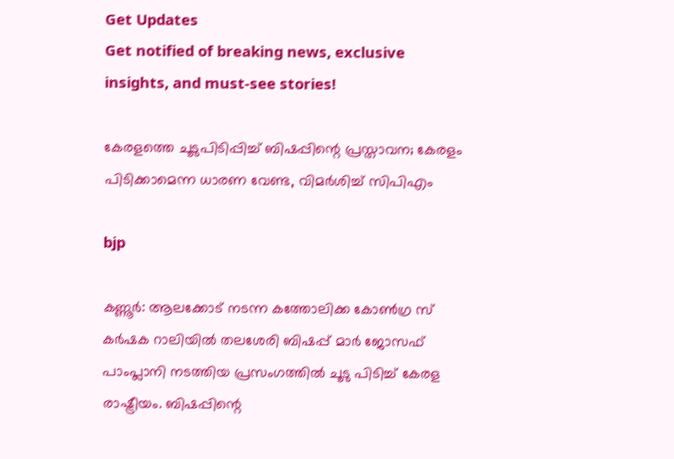Get Updates
Get notified of breaking news, exclusive insights, and must-see stories!

കേരളത്തെ ചൂടുപിടിപ്പിച്ച് ബിഷപ്പിന്റെ പ്രസ്താവന; കേരളം പിടിക്കാമെന്ന ധാരണ വേണ്ട, വിമർശിച്ച് സിപിഎം

bjp

കണ്ണൂര്‍: ആലക്കോട് നടന്ന കത്തോലിക്ക കോണ്‍ഗ്ര സ് കര്‍ഷക റാലിയില്‍ തലശേരി ബിഷപ്പ് മാര്‍ ജോസഫ് പാംപ്ലാനി നടത്തിയ പ്രസംഗത്തില്‍ ചൂടു പിടിച്ച് കേരള രാഷ്ട്രീയം. ബിഷപ്പിന്റെ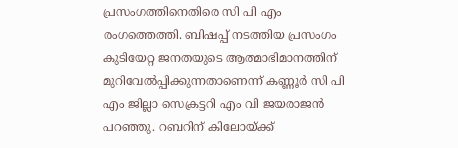പ്രസംഗത്തിനെതിരെ സി പി എം രംഗത്തെത്തി. ബിഷപ്പ് നടത്തിയ പ്രസംഗം കുടിയേറ്റ ജനതയുടെ ആത്മാഭിമാനത്തിന് മുറിവേല്‍പ്പിക്കുന്നതാണെന്ന് കണ്ണൂര്‍ സി പി എം ജില്ലാ സെക്രട്ടറി എം വി ജയരാജന്‍ പറഞ്ഞു. റബറിന് കിലോയ്ക്ക്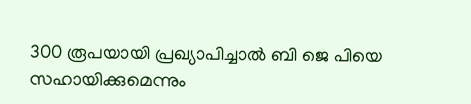300 രൂപയായി പ്രഖ്യാപിച്ചാല്‍ ബി ജെ പിയെ സഹായിക്കുമെന്നും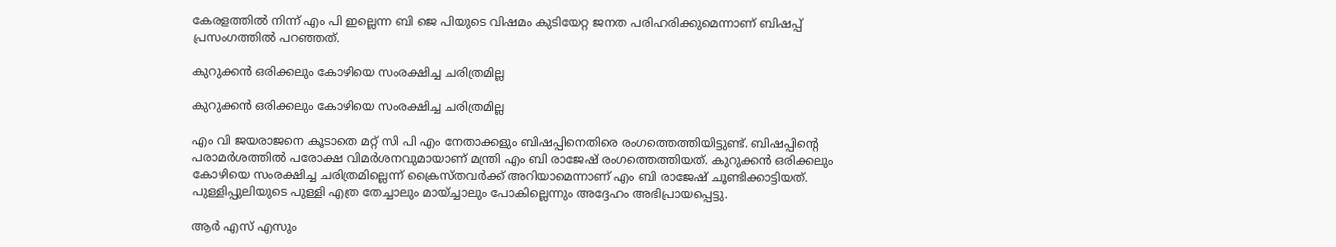കേരളത്തില്‍ നിന്ന് എം പി ഇല്ലെന്ന ബി ജെ പിയുടെ വിഷമം കുടിയേറ്റ ജനത പരിഹരിക്കുമെന്നാണ് ബിഷപ്പ് പ്രസംഗത്തില്‍ പറഞ്ഞത്.

കുറുക്കന്‍ ഒരിക്കലും കോഴിയെ സംരക്ഷിച്ച ചരിത്രമില്ല

കുറുക്കന്‍ ഒരിക്കലും കോഴിയെ സംരക്ഷിച്ച ചരിത്രമില്ല

എം വി ജയരാജനെ കൂടാതെ മറ്റ് സി പി എം നേതാക്കളും ബിഷപ്പിനെതിരെ രംഗത്തെത്തിയിട്ടുണ്ട്. ബിഷപ്പിന്റെ പരാമര്‍ശത്തില്‍ പരോക്ഷ വിമര്‍ശനവുമായാണ് മന്ത്രി എം ബി രാജേഷ് രംഗത്തെത്തിയത്. കുറുക്കന്‍ ഒരിക്കലും കോഴിയെ സംരക്ഷിച്ച ചരിത്രമില്ലെന്ന് ക്രൈസ്തവര്‍ക്ക് അറിയാമെന്നാണ് എം ബി രാജേഷ് ചൂണ്ടിക്കാട്ടിയത്. പുള്ളിപ്പുലിയുടെ പുള്ളി എത്ര തേച്ചാലും മായ്ച്ചാലും പോകില്ലെന്നും അദ്ദേഹം അഭിപ്രായപ്പെട്ടു.

ആര്‍ എസ് എസും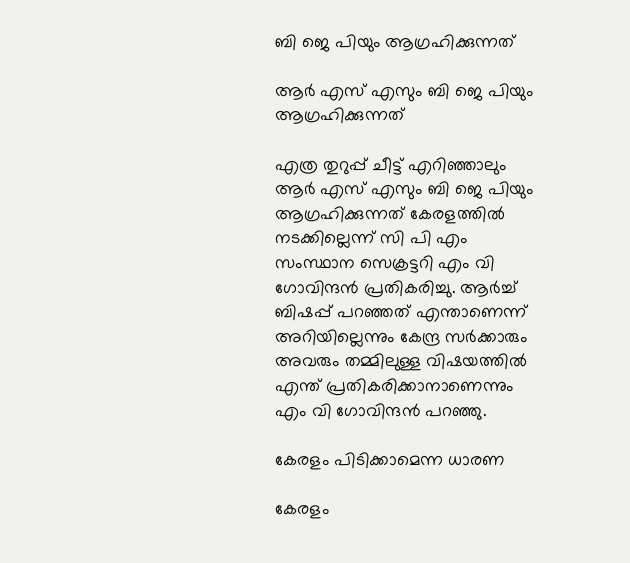ബി ജെ പിയും ആഗ്രഹിക്കുന്നത്

ആര്‍ എസ് എസും ബി ജെ പിയും ആഗ്രഹിക്കുന്നത്

എത്ര തുറുപ്പ് ചീട്ട് എറിഞ്ഞാലും ആര്‍ എസ് എസും ബി ജെ പിയും ആഗ്രഹിക്കുന്നത് കേരളത്തില്‍ നടക്കില്ലെന്ന് സി പി എം സംസ്ഥാന സെക്രട്ടറി എം വി ഗോവിന്ദന്‍ പ്രതികരിച്ചു. ആര്‍ച്ച് ബിഷപ്പ് പറഞ്ഞത് എന്താണെന്ന് അറിയില്ലെന്നും കേന്ദ്ര സര്‍ക്കാരും അവരും തമ്മിലുള്ള വിഷയത്തില്‍ എന്ത് പ്രതികരിക്കാനാണെന്നും എം വി ഗോവിന്ദന്‍ പറഞ്ഞു.

കേരളം പിടിക്കാമെന്ന ധാരണ

കേരളം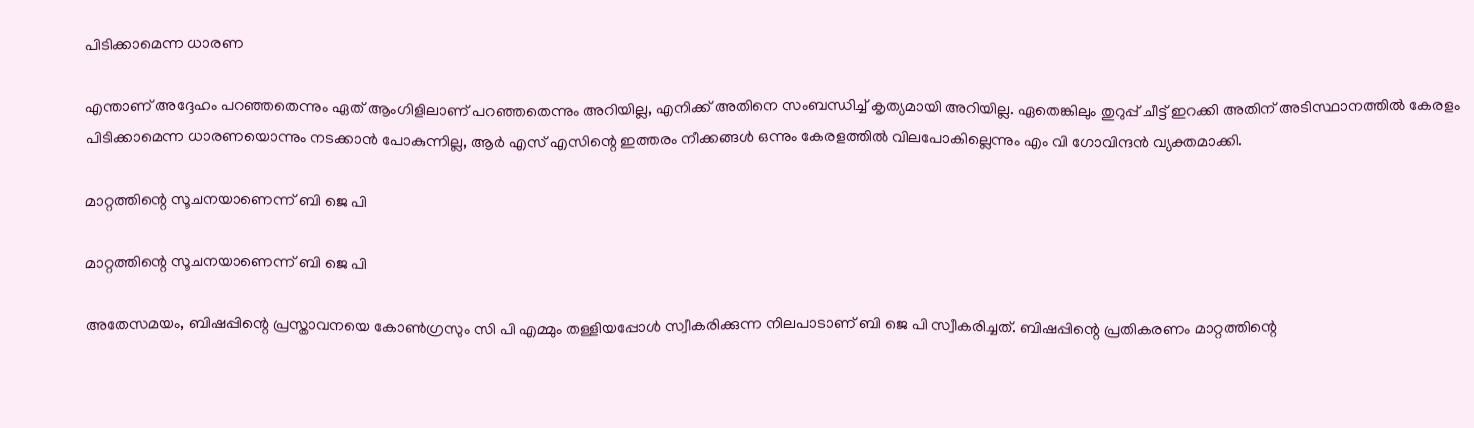പിടിക്കാമെന്ന ധാരണ

എന്താണ് അദ്ദേഹം പറഞ്ഞതെന്നും ഏത് ആംഗിളിലാണ് പറഞ്ഞതെന്നും അറിയില്ല, എനിക്ക് അതിനെ സംബന്ധിച്ച് കൃത്യമായി അറിയില്ല. ഏതെങ്കിലും തുറുപ്പ് ചീട്ട് ഇറക്കി അതിന് അടിസ്ഥാനത്തില്‍ കേരളം പിടിക്കാമെന്ന ധാരണയൊന്നും നടക്കാന്‍ പോകുന്നില്ല, ആര്‍ എസ് എസിന്റെ ഇത്തരം നീക്കങ്ങള്‍ ഒന്നും കേരളത്തില്‍ വിലപോകില്ലെന്നും എം വി ഗോവിന്ദന്‍ വ്യക്തമാക്കി.

മാറ്റത്തിന്റെ സൂചനയാണെന്ന് ബി ജെ പി

മാറ്റത്തിന്റെ സൂചനയാണെന്ന് ബി ജെ പി

അതേസമയം, ബിഷപ്പിന്റെ പ്രസ്താവനയെ കോണ്‍ഗ്രസും സി പി എമ്മും തള്ളിയപ്പോള്‍ സ്വീകരിക്കുന്ന നിലപാടാണ് ബി ജെ പി സ്വീകരിച്ചത്. ബിഷപ്പിന്റെ പ്രതികരണം മാറ്റത്തിന്റെ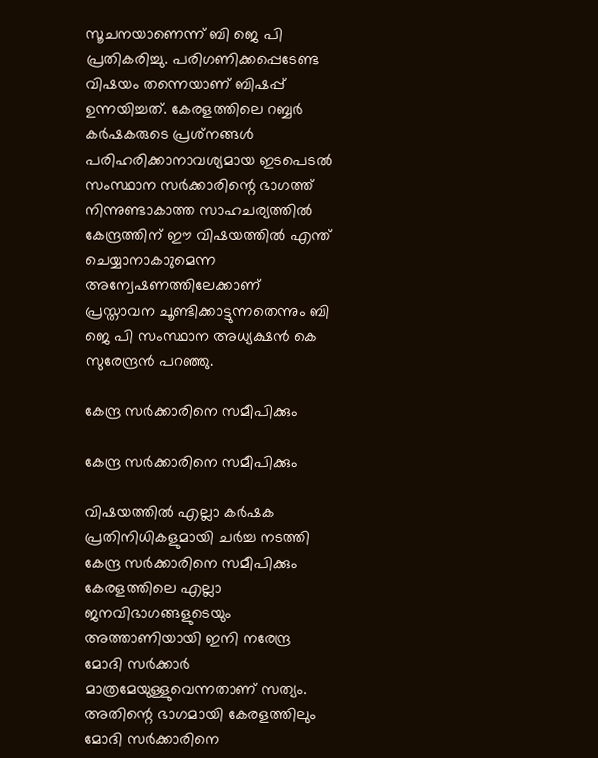സൂചനയാണെന്ന് ബി ജെ പി പ്രതികരിച്ചു. പരിഗണിക്കപ്പെടേണ്ട വിഷയം തന്നെയാണ് ബിഷപ്പ് ഉന്നയിച്ചത്. കേരളത്തിലെ റബ്ബര്‍ കര്‍ഷകരുടെ പ്രശ്‌നങ്ങള്‍ പരിഹരിക്കാനാവശ്യമായ ഇടപെടല്‍ സംസ്ഥാന സര്‍ക്കാരിന്റെ ഭാഗത്ത് നിന്നുണ്ടാകാത്ത സാഹചര്യത്തില്‍ കേന്ദ്രത്തിന് ഈ വിഷയത്തില്‍ എന്ത് ചെയ്യാനാകാുമെന്ന അന്വേഷണത്തിലേക്കാണ് പ്രസ്താവന ചൂണ്ടിക്കാട്ടുന്നതെന്നും ബി ജെ പി സംസ്ഥാന അധ്യക്ഷന്‍ കെ സുരേന്ദ്രന്‍ പറഞ്ഞു.

കേന്ദ്ര സര്‍ക്കാരിനെ സമീപിക്കും

കേന്ദ്ര സര്‍ക്കാരിനെ സമീപിക്കും

വിഷയത്തില്‍ എല്ലാ കര്‍ഷക പ്രതിനിധികളുമായി ചര്‍ച്ച നടത്തി കേന്ദ്ര സര്‍ക്കാരിനെ സമീപിക്കും കേരളത്തിലെ എല്ലാ ജനവിഭാഗങ്ങളുടെയും അത്താണിയായി ഇനി നരേന്ദ്ര മോദി സര്‍ക്കാര്‍ മാത്രമേയുള്ളുവെന്നതാണ് സത്യം. അതിന്റെ ഭാഗമായി കേരളത്തിലും മോദി സര്‍ക്കാരിനെ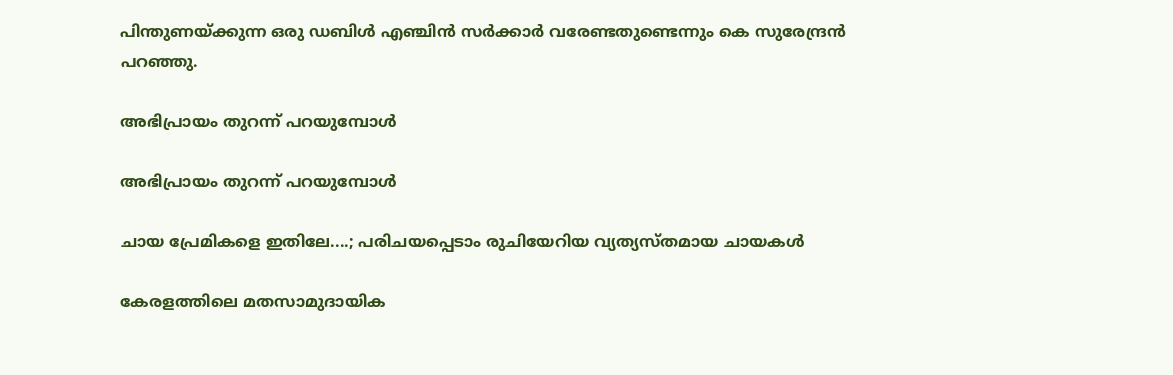പിന്തുണയ്ക്കുന്ന ഒരു ഡബിള്‍ എഞ്ചിന്‍ സര്‍ക്കാര്‍ വരേണ്ടതുണ്ടെന്നും കെ സുരേന്ദ്രന്‍ പറഞ്ഞു.

അഭിപ്രായം തുറന്ന് പറയുമ്പോള്‍

അഭിപ്രായം തുറന്ന് പറയുമ്പോള്‍

ചായ പ്രേമികളെ ഇതിലേ....; പരിചയപ്പെടാം രുചിയേറിയ വ്യത്യസ്തമായ ചായകള്‍

കേരളത്തിലെ മതസാമുദായിക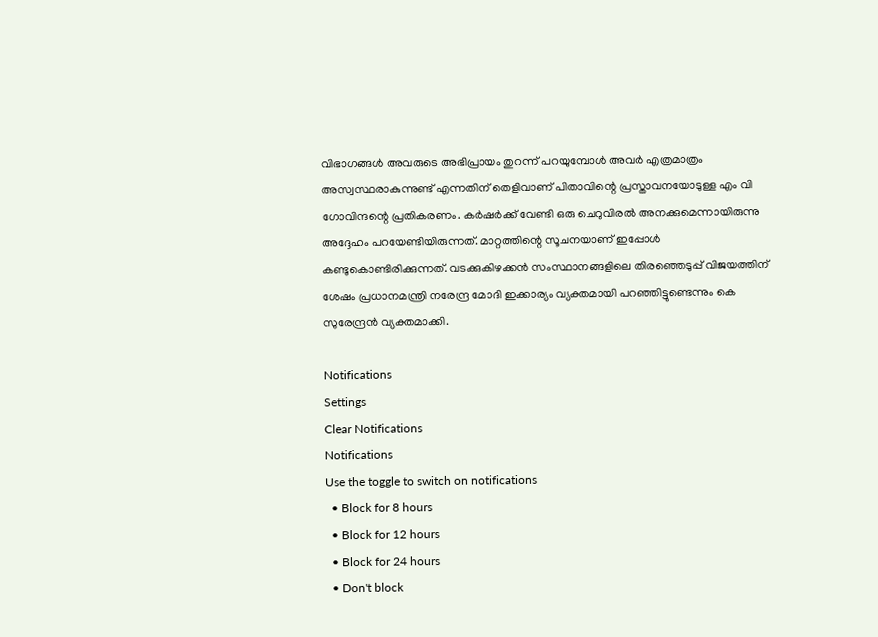വിഭാഗങ്ങള്‍ അവരുടെ അഭിപ്രായം തുറന്ന് പറയുമ്പോള്‍ അവര്‍ എത്രമാത്രം അസ്വസ്ഥരാകുന്നുണ്ട് എന്നതിന് തെളിവാണ് പിതാവിന്റെ പ്രസ്താവനയോടുള്ള എം വി ഗോവിന്ദന്റെ പ്രതികരണം. കര്‍ഷര്‍ക്ക് വേണ്ടി ഒരു ചെറുവിരല്‍ അനക്കുമെന്നായിരുന്നു അദ്ദേഹം പറയേണ്ടിയിരുന്നത്. മാറ്റത്തിന്റെ സൂചനയാണ് ഇപ്പോള്‍ കണ്ടുകൊണ്ടിരിക്കുന്നത്. വടക്കുകിഴക്കന്‍ സംസ്ഥാനങ്ങളിലെ തിരഞ്ഞെടുപ്പ് വിജയത്തിന് ശേഷം പ്രധാനമന്ത്രി നരേന്ദ്ര മോദി ഇക്കാര്യം വ്യക്തമായി പറഞ്ഞിട്ടുണ്ടെന്നും കെ സുരേന്ദ്രന്‍ വ്യക്തമാക്കി.

Notifications
Settings
Clear Notifications
Notifications
Use the toggle to switch on notifications
  • Block for 8 hours
  • Block for 12 hours
  • Block for 24 hours
  • Don't block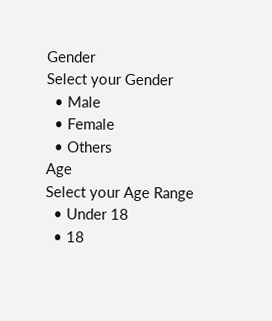Gender
Select your Gender
  • Male
  • Female
  • Others
Age
Select your Age Range
  • Under 18
  • 18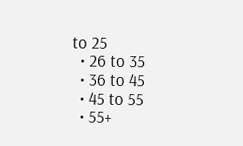to 25
  • 26 to 35
  • 36 to 45
  • 45 to 55
  • 55+